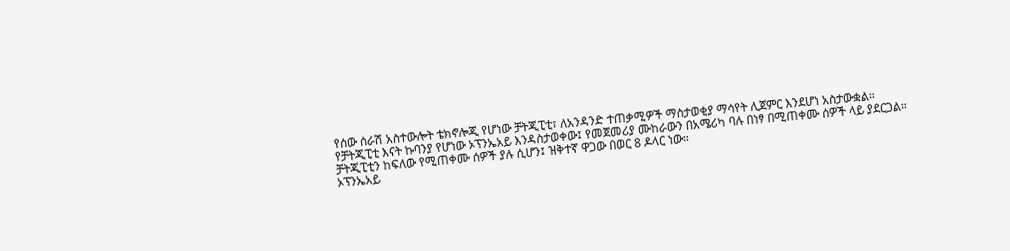የሰው ሰራሽ አስተውሎት ቴክኖሎጂ የሆነው ቻትጂፒቲ፣ ለአንዳንድ ተጠቃሚዎች ማስታወቂያ ማሳየት ሊጀምር እንደሆነ አስታውቋል።
የቻትጂፒቲ እናት ኩባንያ የሆነው ኦፕንኤአይ እንዳስታወቀው፤ የመጀመሪያ ሙከራውን በአሜሪካ ባሉ በነፃ በሚጠቀሙ ሰዎች ላይ ያደርጋል።
ቻትጂፒቲን ከፍለው የሚጠቀሙ ሰዎች ያሉ ሲሆን፤ ዝቅተኛ ዋጋው በወር 8 ዶላር ነው።
ኦፕንኤአይ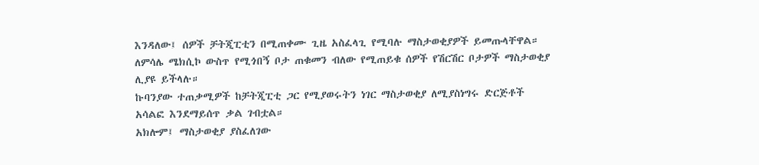እንዳለው፤ ሰዎች ቻትጂፒቲን በሚጠቀሙ ጊዜ አስፈላጊ የሚባሉ ማስታወቂያዎች ይመጡላቸዋል። ለምሳሌ ሜክሲኮ ውስጥ የሚጎበኝ ቦታ ጠቁመን ብለው የሚጠይቁ ሰዎች የሽርሽር ቦታዎች ማስታወቂያ ሊያዩ ይችላሉ።
ኩባንያው ተጠቃሚዎች ከቻትጂፒቲ ጋር የሚያወሩትን ነገር ማስታወቂያ ለሚያስነግሩ ድርጅቶች አሳልፎ እንደማይሰጥ ቃል ገብቷል።
አክሎም፤ ማስታወቂያ ያስፈለገው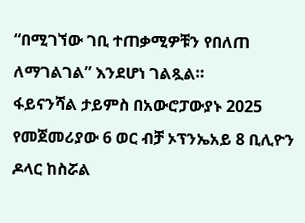“በሚገኘው ገቢ ተጠቃሚዎቹን የበለጠ ለማገልገል” እንደሆነ ገልጿል።
ፋይናንሻል ታይምስ በአውሮፓውያኑ 2025 የመጀመሪያው 6 ወር ብቻ ኦፕንኤአይ 8 ቢሊዮን ዶላር ከስሯል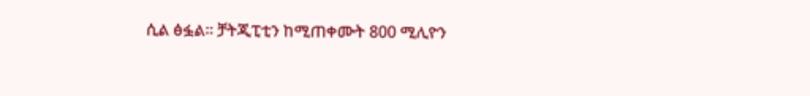ሲል ፅፏል። ቻትጂፒቲን ከሚጠቀሙት 800 ሚሊዮን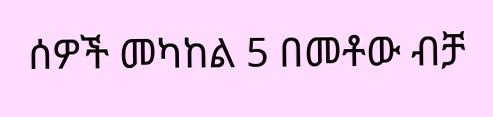ሰዎች መካከል 5 በመቶው ብቻ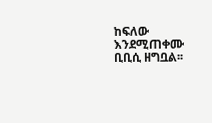ከፍለው እንደሚጠቀሙ ቢቢሲ ዘግቧል፡፡